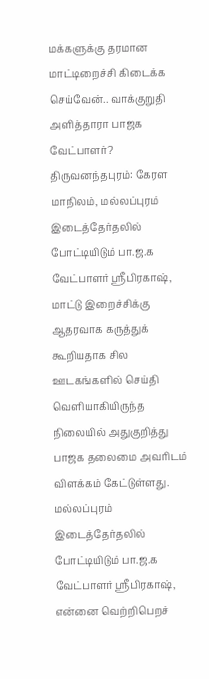மக்களுக்கு தரமான மாட்டிறைச்சி கிடைக்க செய்வேன்.. வாக்குறுதி அளித்தாரா பாஜக வேட்பாளர்?
திருவனந்தபுரம்: கேரள மாநிலம், மல்லப்புரம் இடைத்தேர்தலில் போட்டியிடும் பா.ஜ.க வேட்பாளர் ஸ்ரீபிரகாஷ், மாட்டு இறைச்சிக்கு ஆதரவாக கருத்துக் கூறியதாக சில ஊடகங்களில் செய்தி வெளியாகியிருந்த நிலையில் அதுகுறித்து பாஜக தலைமை அவரிடம் விளக்கம் கேட்டுள்ளது.
மல்லப்புரம் இடைத்தேர்தலில் போட்டியிடும் பா.ஜ.க வேட்பாளர் ஸ்ரீபிரகாஷ், என்னை வெற்றிபெறச்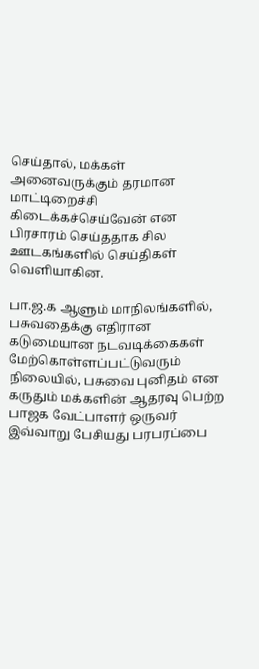செய்தால், மக்கள் அனைவருக்கும் தரமான மாட்டிறைச்சி கிடைக்கச்செய்வேன் என பிரசாரம் செய்ததாக சில ஊடகங்களில் செய்திகள் வெளியாகின.

பா.ஜ.க ஆளும் மாநிலங்களில், பசுவதைக்கு எதிரான கடுமையான நடவடிக்கைகள் மேற்கொள்ளப்பட்டுவரும் நிலையில், பசுவை புனிதம் என கருதும் மக்களின் ஆதரவு பெற்ற பாஜக வேட்பாளர் ஒருவர் இவ்வாறு பேசியது பரபரப்பை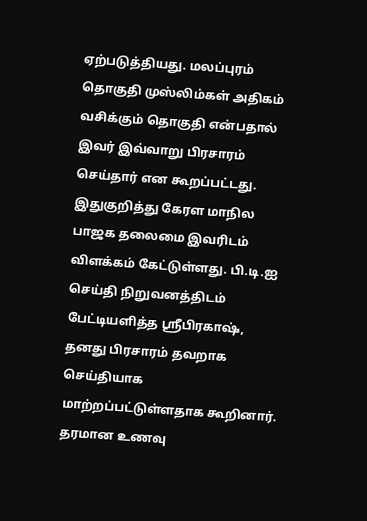ஏற்படுத்தியது. மலப்புரம் தொகுதி முஸ்லிம்கள் அதிகம் வசிக்கும் தொகுதி என்பதால் இவர் இவ்வாறு பிரசாரம் செய்தார் என கூறப்பட்டது.
இதுகுறித்து கேரள மாநில பாஜக தலைமை இவரிடம் விளக்கம் கேட்டுள்ளது. பி.டி.ஐ செய்தி நிறுவனத்திடம் பேட்டியளித்த ஸ்ரீபிரகாஷ், தனது பிரசாரம் தவறாக செய்தியாக மாற்றப்பட்டுள்ளதாக கூறினார். தரமான உணவு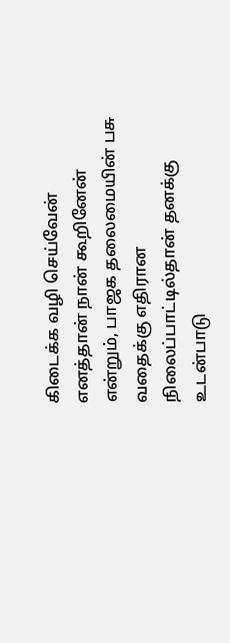கிடைக்க வழி செய்வேன் எனத்தான் நான் கூறினேன் என்றும், பாஜக தலைமையின் பசு வதைக்கு எதிரான நிலைப்பாட்டில்தான் தனக்கு உடன்பாடு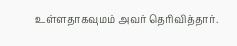உள்ளதாகவுமம் அவர் தெரிவித்தார்.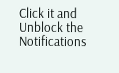Click it and Unblock the Notifications